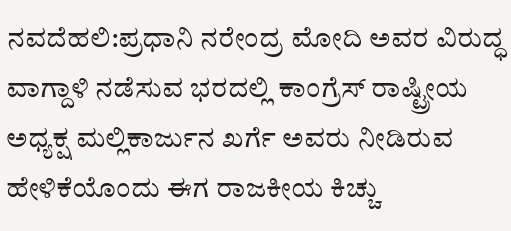ನವದೆಹಲಿ:ಪ್ರಧಾನಿ ನರೇಂದ್ರ ಮೋದಿ ಅವರ ವಿರುದ್ಧ ವಾಗ್ದಾಳಿ ನಡೆಸುವ ಭರದಲ್ಲಿ ಕಾಂಗ್ರೆಸ್ ರಾಷ್ಟ್ರೀಯ ಅಧ್ಯಕ್ಷ ಮಲ್ಲಿಕಾರ್ಜುನ ಖರ್ಗೆ ಅವರು ನೀಡಿರುವ ಹೇಳಿಕೆಯೊಂದು ಈಗ ರಾಜಕೀಯ ಕಿಚ್ಚು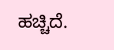ಹಚ್ಚಿದೆ.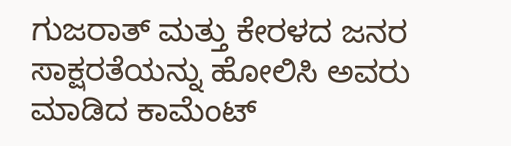ಗುಜರಾತ್ ಮತ್ತು ಕೇರಳದ ಜನರ ಸಾಕ್ಷರತೆಯನ್ನು ಹೋಲಿಸಿ ಅವರು ಮಾಡಿದ ಕಾಮೆಂಟ್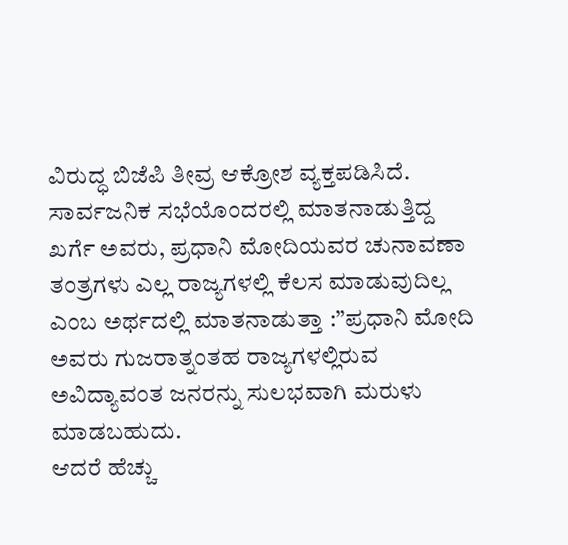ವಿರುದ್ಧ ಬಿಜೆಪಿ ತೀವ್ರ ಆಕ್ರೋಶ ವ್ಯಕ್ತಪಡಿಸಿದೆ.
ಸಾರ್ವಜನಿಕ ಸಭೆಯೊಂದರಲ್ಲಿ ಮಾತನಾಡುತ್ತಿದ್ದ ಖರ್ಗೆ ಅವರು, ಪ್ರಧಾನಿ ಮೋದಿಯವರ ಚುನಾವಣಾ ತಂತ್ರಗಳು ಎಲ್ಲ ರಾಜ್ಯಗಳಲ್ಲಿ ಕೆಲಸ ಮಾಡುವುದಿಲ್ಲ ಎಂಬ ಅರ್ಥದಲ್ಲಿ ಮಾತನಾಡುತ್ತಾ :”ಪ್ರಧಾನಿ ಮೋದಿ ಅವರು ಗುಜರಾತ್ನಂತಹ ರಾಜ್ಯಗಳಲ್ಲಿರುವ ಅವಿದ್ಯಾವಂತ ಜನರನ್ನು ಸುಲಭವಾಗಿ ಮರುಳು ಮಾಡಬಹುದು.
ಆದರೆ ಹೆಚ್ಚು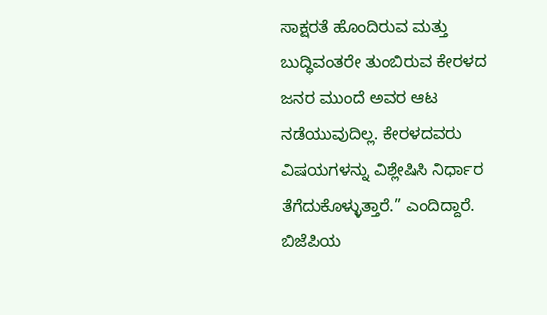ಸಾಕ್ಷರತೆ ಹೊಂದಿರುವ ಮತ್ತು ಬುದ್ಧಿವಂತರೇ ತುಂಬಿರುವ ಕೇರಳದ ಜನರ ಮುಂದೆ ಅವರ ಆಟ ನಡೆಯುವುದಿಲ್ಲ. ಕೇರಳದವರು ವಿಷಯಗಳನ್ನು ವಿಶ್ಲೇಷಿಸಿ ನಿರ್ಧಾರ ತೆಗೆದುಕೊಳ್ಳುತ್ತಾರೆ.” ಎಂದಿದ್ದಾರೆ.
ಬಿಜೆಪಿಯ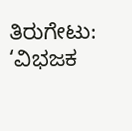ತಿರುಗೇಟು: ‘ವಿಭಜಕ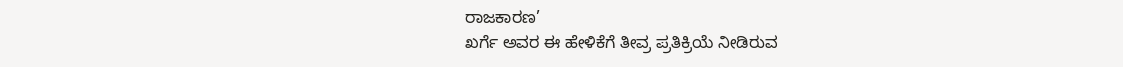ರಾಜಕಾರಣ’
ಖರ್ಗೆ ಅವರ ಈ ಹೇಳಿಕೆಗೆ ತೀವ್ರ ಪ್ರತಿಕ್ರಿಯೆ ನೀಡಿರುವ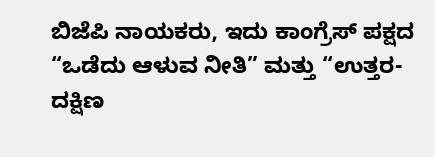ಬಿಜೆಪಿ ನಾಯಕರು, ಇದು ಕಾಂಗ್ರೆಸ್ ಪಕ್ಷದ “ಒಡೆದು ಆಳುವ ನೀತಿ” ಮತ್ತು “ಉತ್ತರ-ದಕ್ಷಿಣ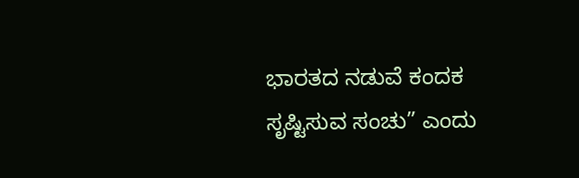ಭಾರತದ ನಡುವೆ ಕಂದಕ ಸೃಷ್ಟಿಸುವ ಸಂಚು” ಎಂದು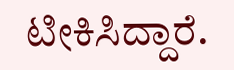ಟೀಕಿಸಿದ್ದಾರೆ.